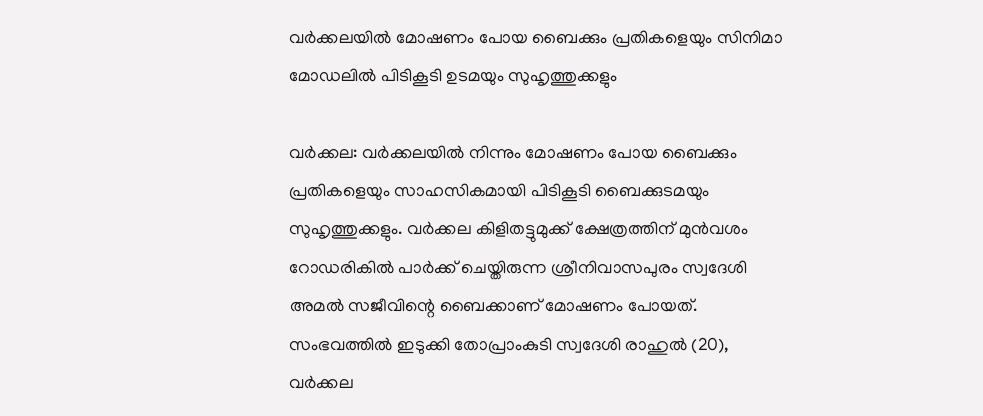വർക്കലയിൽ മോഷണം പോയ ബൈക്കും പ്രതികളെയും സിനിമാ മോഡലിൽ പിടികൂടി ഉടമയും സുഹൃത്തുക്കളും

വർക്കല: വർക്കലയിൽ നിന്നും മോഷണം പോയ ബൈക്കും പ്രതികളെയും സാഹസികമായി പിടികൂടി ബൈക്കുടമയും സുഹൃത്തുക്കളും. വർക്കല കിളിതട്ടുമുക്ക് ക്ഷേത്രത്തിന് മുൻവശം റോഡരികിൽ പാർക്ക് ചെയ്തിരുന്ന ശ്രീനിവാസപുരം സ്വദേശി അമൽ സജീവിന്റെ ബൈക്കാണ് മോഷണം പോയത്. സംഭവത്തിൽ ഇടുക്കി തോപ്രാംകുടി സ്വദേശി രാഹുൽ (20), വർക്കല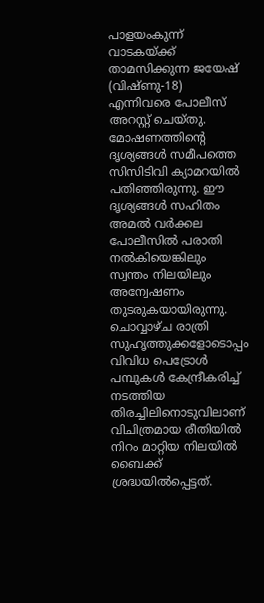പാളയംകുന്ന് വാടകയ്ക്ക് താമസിക്കുന്ന ജയേഷ് (വിഷ്ണു-18) എന്നിവരെ പോലീസ് അറസ്റ്റ് ചെയ്തു.
മോഷണത്തിന്റെ ദൃശ്യങ്ങൾ സമീപത്തെ സിസിടിവി ക്യാമറയിൽ പതിഞ്ഞിരുന്നു. ഈ ദൃശ്യങ്ങൾ സഹിതം അമൽ വർക്കല പോലീസിൽ പരാതി നൽകിയെങ്കിലും സ്വന്തം നിലയിലും അന്വേഷണം തുടരുകയായിരുന്നു. ചൊവ്വാഴ്ച രാത്രി സുഹൃത്തുക്കളോടൊപ്പം വിവിധ പെട്രോൾ പമ്പുകൾ കേന്ദ്രീകരിച്ച് നടത്തിയ തിരച്ചിലിനൊടുവിലാണ് വിചിത്രമായ രീതിയിൽ നിറം മാറ്റിയ നിലയിൽ ബൈക്ക് ശ്രദ്ധയിൽപ്പെട്ടത്.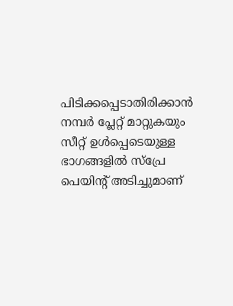പിടിക്കപ്പെടാതിരിക്കാൻ നമ്പർ പ്ലേറ്റ് മാറ്റുകയും സീറ്റ് ഉൾപ്പെടെയുള്ള ഭാഗങ്ങളിൽ സ്പ്രേ പെയിന്റ് അടിച്ചുമാണ്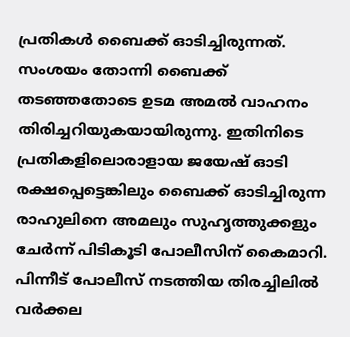പ്രതികൾ ബൈക്ക് ഓടിച്ചിരുന്നത്. സംശയം തോന്നി ബൈക്ക് തടഞ്ഞതോടെ ഉടമ അമൽ വാഹനം തിരിച്ചറിയുകയായിരുന്നു. ഇതിനിടെ പ്രതികളിലൊരാളായ ജയേഷ് ഓടി രക്ഷപ്പെട്ടെങ്കിലും ബൈക്ക് ഓടിച്ചിരുന്ന രാഹുലിനെ അമലും സുഹൃത്തുക്കളും ചേർന്ന് പിടികൂടി പോലീസിന് കൈമാറി. പിന്നീട് പോലീസ് നടത്തിയ തിരച്ചിലിൽ വർക്കല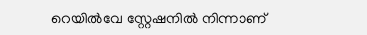റെയിൽവേ സ്റ്റേഷനിൽ നിന്നാണ്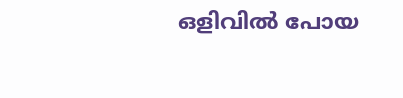ഒളിവിൽ പോയ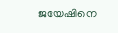ജയേഷിനെ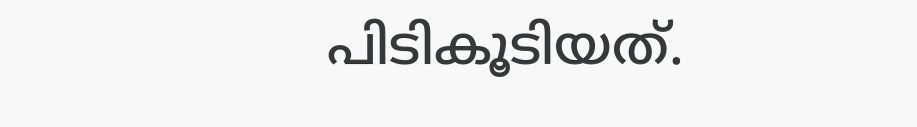പിടികൂടിയത്.